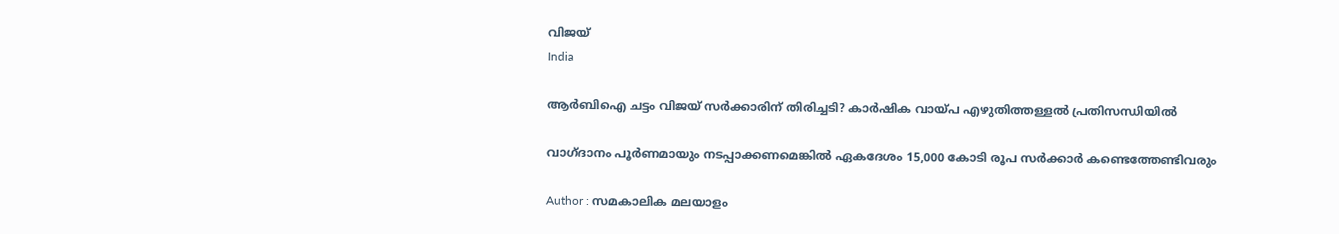വിജയ്
India

ആര്‍ബിഐ ചട്ടം വിജയ് സര്‍ക്കാരിന് തിരിച്ചടി? കാര്‍ഷിക വായ്പ എഴുതിത്തള്ളല്‍ പ്രതിസന്ധിയില്‍

വാഗ്ദാനം പൂര്‍ണമായും നടപ്പാക്കണമെങ്കില്‍ ഏകദേശം 15,000 കോടി രൂപ സര്‍ക്കാര്‍ കണ്ടെത്തേണ്ടിവരും

Author : സമകാലിക മലയാളം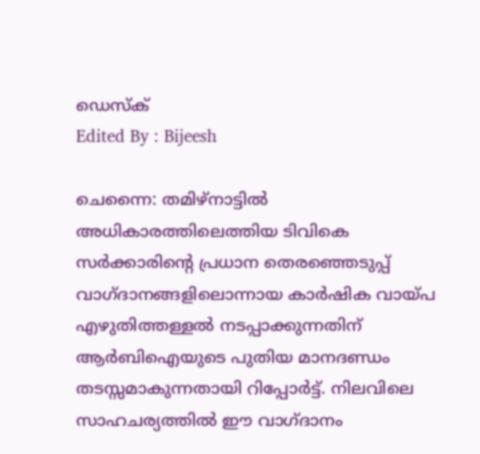ഡെസ്ക്
Edited By : Bijeesh

ചെന്നൈ: തമിഴ്‌നാട്ടില്‍ അധികാരത്തിലെത്തിയ ടിവികെ സര്‍ക്കാരിന്റെ പ്രധാന തെരഞ്ഞെടുപ്പ് വാഗ്ദാനങ്ങളിലൊന്നായ കാര്‍ഷിക വായ്പ എഴുതിത്തള്ളല്‍ നടപ്പാക്കുന്നതിന് ആര്‍ബിഐയുടെ പുതിയ മാനദണ്ഡം തടസ്സമാകുന്നതായി റിപ്പോര്‍ട്ട്. നിലവിലെ സാഹചര്യത്തില്‍ ഈ വാഗ്ദാനം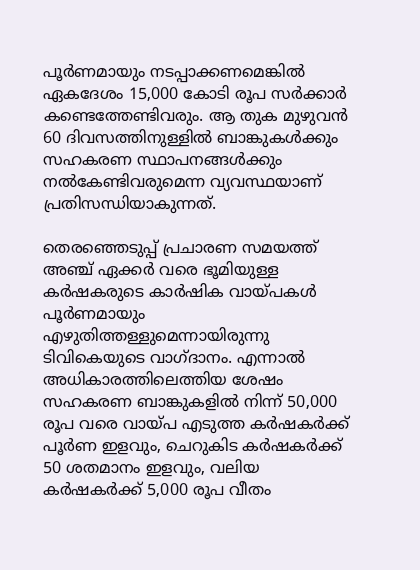പൂര്‍ണമായും നടപ്പാക്കണമെങ്കില്‍ ഏകദേശം 15,000 കോടി രൂപ സര്‍ക്കാര്‍ കണ്ടെത്തേണ്ടിവരും. ആ തുക മുഴുവന്‍ 60 ദിവസത്തിനുള്ളില്‍ ബാങ്കുകള്‍ക്കും സഹകരണ സ്ഥാപനങ്ങള്‍ക്കും നല്‍കേണ്ടിവരുമെന്ന വ്യവസ്ഥയാണ് പ്രതിസന്ധിയാകുന്നത്.

തെരഞ്ഞെടുപ്പ് പ്രചാരണ സമയത്ത് അഞ്ച് ഏക്കര്‍ വരെ ഭൂമിയുള്ള കര്‍ഷകരുടെ കാര്‍ഷിക വായ്പകള്‍ പൂര്‍ണമായും എഴുതിത്തള്ളുമെന്നായിരുന്നു ടിവികെയുടെ വാഗ്ദാനം. എന്നാല്‍ അധികാരത്തിലെത്തിയ ശേഷം സഹകരണ ബാങ്കുകളില്‍ നിന്ന് 50,000 രൂപ വരെ വായ്പ എടുത്ത കര്‍ഷകര്‍ക്ക് പൂര്‍ണ ഇളവും, ചെറുകിട കര്‍ഷകര്‍ക്ക് 50 ശതമാനം ഇളവും, വലിയ കര്‍ഷകര്‍ക്ക് 5,000 രൂപ വീതം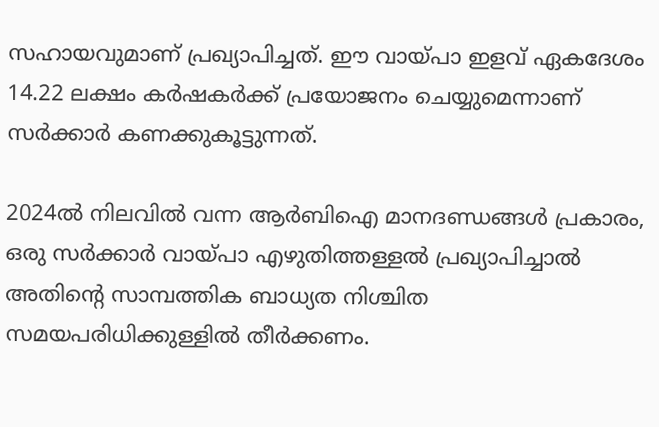സഹായവുമാണ് പ്രഖ്യാപിച്ചത്. ഈ വായ്പാ ഇളവ് ഏകദേശം 14.22 ലക്ഷം കര്‍ഷകര്‍ക്ക് പ്രയോജനം ചെയ്യുമെന്നാണ് സര്‍ക്കാര്‍ കണക്കുകൂട്ടുന്നത്.

2024ല്‍ നിലവില്‍ വന്ന ആര്‍ബിഐ മാനദണ്ഡങ്ങള്‍ പ്രകാരം, ഒരു സര്‍ക്കാര്‍ വായ്പാ എഴുതിത്തള്ളല്‍ പ്രഖ്യാപിച്ചാല്‍ അതിന്റെ സാമ്പത്തിക ബാധ്യത നിശ്ചിത സമയപരിധിക്കുള്ളില്‍ തീര്‍ക്കണം.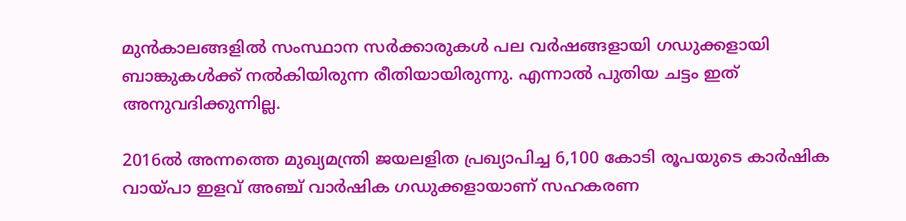മുന്‍കാലങ്ങളില്‍ സംസ്ഥാന സര്‍ക്കാരുകള്‍ പല വര്‍ഷങ്ങളായി ഗഡുക്കളായി ബാങ്കുകള്‍ക്ക് നല്‍കിയിരുന്ന രീതിയായിരുന്നു. എന്നാല്‍ പുതിയ ചട്ടം ഇത് അനുവദിക്കുന്നില്ല.

2016ല്‍ അന്നത്തെ മുഖ്യമന്ത്രി ജയലളിത പ്രഖ്യാപിച്ച 6,100 കോടി രൂപയുടെ കാര്‍ഷിക വായ്പാ ഇളവ് അഞ്ച് വാര്‍ഷിക ഗഡുക്കളായാണ് സഹകരണ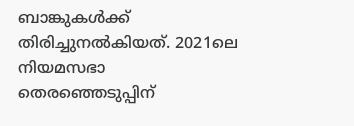ബാങ്കുകള്‍ക്ക് തിരിച്ചുനല്‍കിയത്. 2021ലെ നിയമസഭാ തെരഞ്ഞെടുപ്പിന്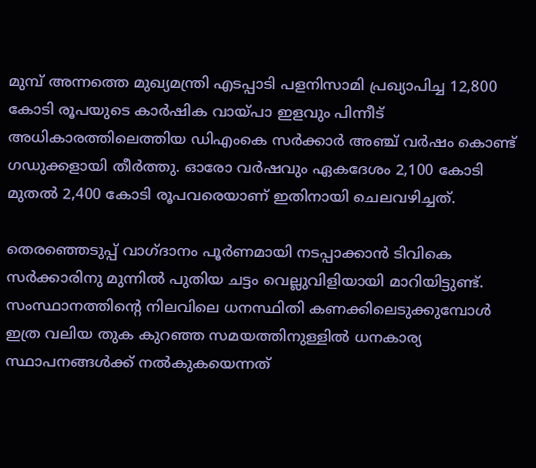മുമ്പ് അന്നത്തെ മുഖ്യമന്ത്രി എടപ്പാടി പളനിസാമി പ്രഖ്യാപിച്ച 12,800 കോടി രൂപയുടെ കാര്‍ഷിക വായ്പാ ഇളവും പിന്നീട് അധികാരത്തിലെത്തിയ ഡിഎംകെ സര്‍ക്കാര്‍ അഞ്ച് വര്‍ഷം കൊണ്ട് ഗഡുക്കളായി തീര്‍ത്തു. ഓരോ വര്‍ഷവും ഏകദേശം 2,100 കോടി മുതല്‍ 2,400 കോടി രൂപവരെയാണ് ഇതിനായി ചെലവഴിച്ചത്.

തെരഞ്ഞെടുപ്പ് വാഗ്ദാനം പൂര്‍ണമായി നടപ്പാക്കാന്‍ ടിവികെ സര്‍ക്കാരിനു മുന്നില്‍ പുതിയ ചട്ടം വെല്ലുവിളിയായി മാറിയിട്ടുണ്ട്. സംസ്ഥാനത്തിന്റെ നിലവിലെ ധനസ്ഥിതി കണക്കിലെടുക്കുമ്പോള്‍ ഇത്ര വലിയ തുക കുറഞ്ഞ സമയത്തിനുള്ളില്‍ ധനകാര്യ സ്ഥാപനങ്ങള്‍ക്ക് നല്‍കുകയെന്നത്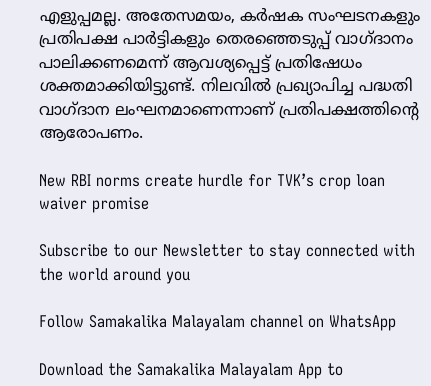എളുപ്പമല്ല. അതേസമയം, കര്‍ഷക സംഘടനകളും പ്രതിപക്ഷ പാര്‍ട്ടികളും തെരഞ്ഞെടുപ്പ് വാഗ്ദാനം പാലിക്കണമെന്ന് ആവശ്യപ്പെട്ട് പ്രതിഷേധം ശക്തമാക്കിയിട്ടുണ്ട്. നിലവില്‍ പ്രഖ്യാപിച്ച പദ്ധതി വാഗ്ദാന ലംഘനമാണെന്നാണ് പ്രതിപക്ഷത്തിന്റെ ആരോപണം.

New RBI norms create hurdle for TVK’s crop loan waiver promise

Subscribe to our Newsletter to stay connected with the world around you

Follow Samakalika Malayalam channel on WhatsApp

Download the Samakalika Malayalam App to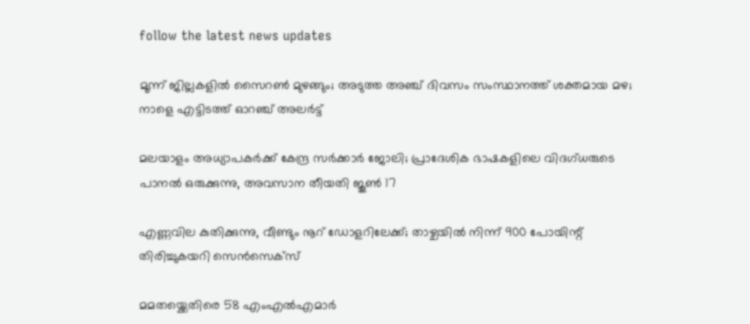follow the latest news updates

മൂന്ന് ജില്ലകളില്‍ സൈറണ്‍ മുഴങ്ങും; അടുത്ത അഞ്ച് ദിവസം സംസ്ഥാനത്ത് ശക്തമായ മഴ; നാളെ എട്ടിടത്ത് ഓറഞ്ച് അലര്‍ട്ട്

മലയാളം അധ്യാപകർക്ക് കേന്ദ്ര സർക്കാർ ജോലി; പ്രാദേശിക ഭാഷകളിലെ വിദഗ്ധരുടെ പാനൽ ഒരുക്കുന്നു, അവസാന തീയതി ജൂൺ 17

എണ്ണവില കുതിക്കുന്നു, വീണ്ടും നൂറ് ഡോളറിലേക്ക്; താഴ്ചയില്‍ നിന്ന് 900 പോയിന്റ് തിരിച്ചുകയറി സെന്‍സെക്‌സ്

മമതയ്ക്കെതിരെ 58 എംഎൽഎമാർ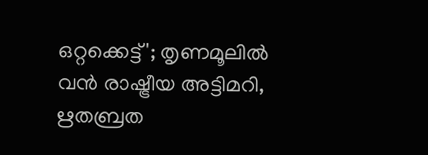ഒറ്റക്കെട്ട്'; തൃണമൂലിൽ വൻ രാഷ്ട്രീയ അട്ടിമറി, ഋതബ്രത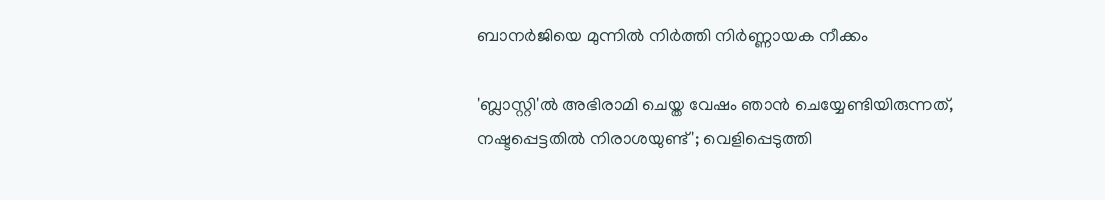ബാനർജിയെ മുന്നിൽ നിർത്തി നിർണ്ണായക നീക്കം

'ബ്ലാസ്റ്റി'ൽ അഭിരാമി ചെയ്ത വേഷം ഞാൻ ചെയ്യേണ്ടിയിരുന്നത്, നഷ്ടപ്പെട്ടതിൽ നിരാശയുണ്ട്'; വെളിപ്പെടുത്തി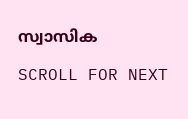സ്വാസിക

SCROLL FOR NEXT